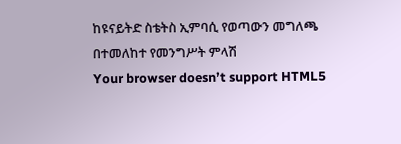ከዩናይትድ ስቴትስ ኢምባሲ የወጣውን መግለጫ በተመለከተ የመንግሥት ምላሽ
Your browser doesn’t support HTML5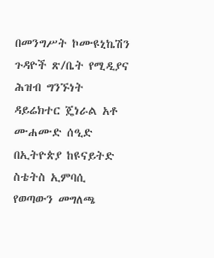በመንግሥት ኮሙዩኒኬሽን ጉዳዮች ጽ/ቤት የሚዲያና ሕዝብ ግንኙነት ዳይሬክተር ጄነራል አቶ ሙሐሙድ ሰዒድ በኢትዮጵያ ከዩናይትድ ስቴትስ ኢምባሲ የወጣውን መግለጫ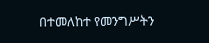በተመለከተ የመንግሥትን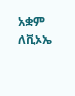አቋም ለቪኦኤ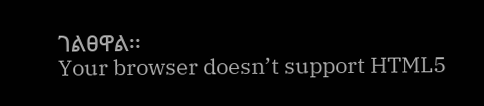ገልፀዋል፡፡
Your browser doesn’t support HTML5